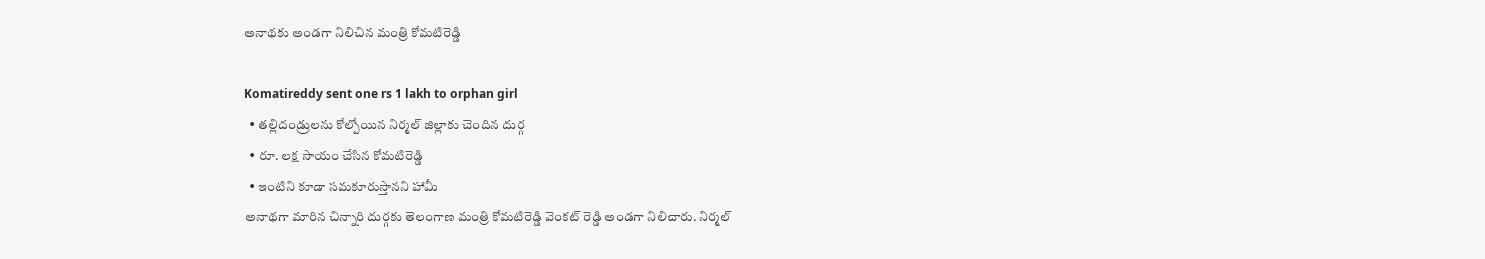అనాథకు అండగా నిలిచిన మంత్రి కోమటిరెడ్డి

Komatireddy sent one rs 1 lakh to orphan girl
  • తల్లిదండ్రులను కోల్పోయిన నిర్మల్ జిల్లాకు చెందిన దుర్గ
  • రూ. లక్ష సాయం చేసిన కోమటిరెడ్డి
  • ఇంటిని కూడా సమకూరుస్తానని హామీ
అనాథగా మారిన చిన్నారి దుర్గకు తెలంగాణ మంత్రి కోమటిరెడ్డి వెంకట్ రెడ్డి అండగా నిలిచారు. నిర్మల్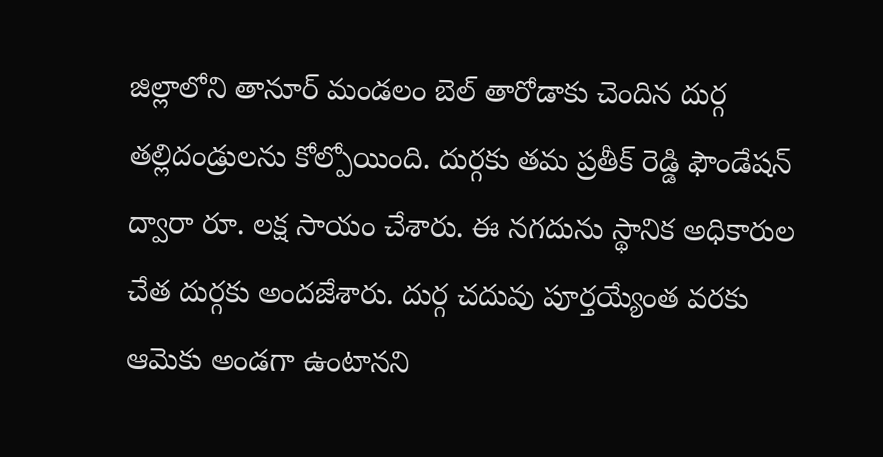జిల్లాలోని తానూర్ మండలం బెల్ తారోడాకు చెందిన దుర్గ తల్లిదండ్రులను కోల్పోయింది. దుర్గకు తమ ప్రతీక్ రెడ్డి ఫౌండేషన్ ద్వారా రూ. లక్ష సాయం చేశారు. ఈ నగదును స్థానిక అధికారుల చేత దుర్గకు అందజేశారు. దుర్గ చదువు పూర్తయ్యేంత వరకు ఆమెకు అండగా ఉంటానని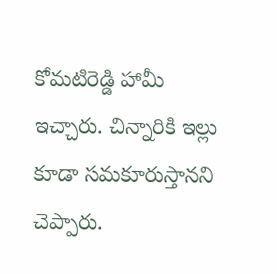కోమటిరెడ్డి హామీ ఇచ్చారు. చిన్నారికి ఇల్లు కూడా సమకూరుస్తానని చెప్పారు.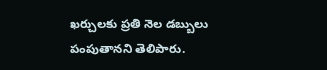ఖర్చులకు ప్రతి నెల డబ్బులు పంపుతానని తెలిపారు.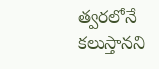త్వరలోనే కలుస్తానని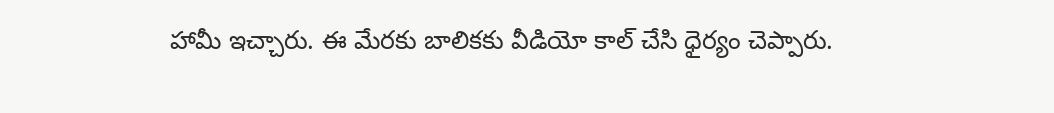హామీ ఇచ్చారు. ఈ మేరకు బాలికకు వీడియో కాల్ చేసి ధైర్యం చెప్పారు.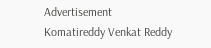Advertisement
Komatireddy Venkat Reddy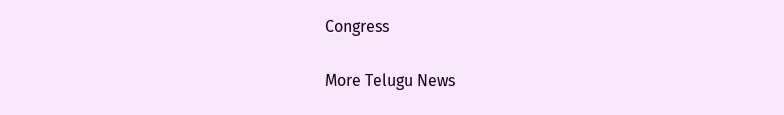Congress

More Telugu News